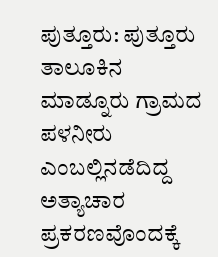ಪುತ್ತೂರು: ಪುತ್ತೂರು ತಾಲೂಕಿನ ಮಾಡ್ನೂರು ಗ್ರಾಮದ ಪಳನೀರು ಎಂಬಲ್ಲಿನಡೆದಿದ್ದ ಅತ್ಯಾಚಾರ ಪ್ರಕರಣವೊಂದಕ್ಕೆ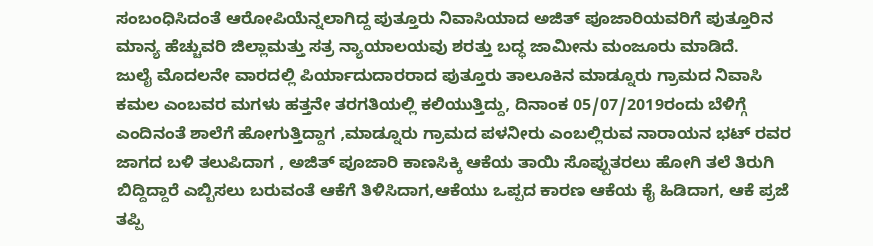ಸಂಬಂಧಿಸಿದಂತೆ ಆರೋಪಿಯೆನ್ನಲಾಗಿದ್ದ ಪುತ್ತೂರು ನಿವಾಸಿಯಾದ ಅಜಿತ್ ಪೂಜಾರಿಯವರಿಗೆ ಪುತ್ತೂರಿನ ಮಾನ್ಯ ಹೆಚ್ಚುವರಿ ಜಿಲ್ಲಾಮತ್ತು ಸತ್ರ ನ್ಯಾಯಾಲಯವು ಶರತ್ತು ಬದ್ಧ ಜಾಮೀನು ಮಂಜೂರು ಮಾಡಿದೆ.
ಜುಲೈ ಮೊದಲನೇ ವಾರದಲ್ಲಿ ಪಿರ್ಯಾದುದಾರರಾದ ಪುತ್ತೂರು ತಾಲೂಕಿನ ಮಾಡ್ನೂರು ಗ್ರಾಮದ ನಿವಾಸಿ ಕಮಲ ಎಂಬವರ ಮಗಳು ಹತ್ತನೇ ತರಗತಿಯಲ್ಲಿ ಕಲಿಯುತ್ತಿದ್ದು, ದಿನಾಂಕ 05/07/2019ರಂದು ಬೆಳಿಗ್ಗೆ ಎಂದಿನಂತೆ ಶಾಲೆಗೆ ಹೋಗುತ್ತಿದ್ದಾಗ ,ಮಾಡ್ನೂರು ಗ್ರಾಮದ ಪಳನೀರು ಎಂಬಲ್ಲಿರುವ ನಾರಾಯನ ಭಟ್ ರವರ ಜಾಗದ ಬಳಿ ತಲುಪಿದಾಗ , ಅಜಿತ್ ಪೂಜಾರಿ ಕಾಣಸಿಕ್ಕಿ ಆಕೆಯ ತಾಯಿ ಸೊಪ್ಪುತರಲು ಹೋಗಿ ತಲೆ ತಿರುಗಿ ಬಿದ್ದಿದ್ದಾರೆ ಎಬ್ಬಿಸಲು ಬರುವಂತೆ ಆಕೆಗೆ ತಿಳಿಸಿದಾಗ,ಆಕೆಯು ಒಪ್ಪದ ಕಾರಣ ಆಕೆಯ ಕೈ ಹಿಡಿದಾಗ, ಆಕೆ ಪ್ರಜೆ ತಪ್ಪಿ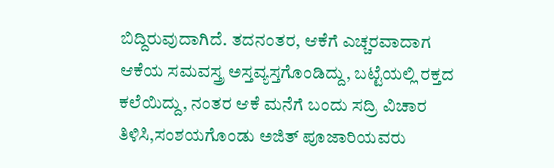ಬಿದ್ದಿರುವುದಾಗಿದೆ. ತದನಂತರ, ಆಕೆಗೆ ಎಚ್ಚರವಾದಾಗ ಆಕೆಯ ಸಮವಸ್ತ್ರ ಅಸ್ತವ್ಯಸ್ತಗೊಂಡಿದ್ದು, ಬಟ್ಟೆಯಲ್ಲಿ ರಕ್ತದ ಕಲೆಯಿದ್ದು, ನಂತರ ಆಕೆ ಮನೆಗೆ ಬಂದು ಸದ್ರಿ ವಿಚಾರ ತಿಳಿಸಿ,ಸಂಶಯಗೊಂಡು ಅಜಿತ್ ಪೂಜಾರಿಯವರು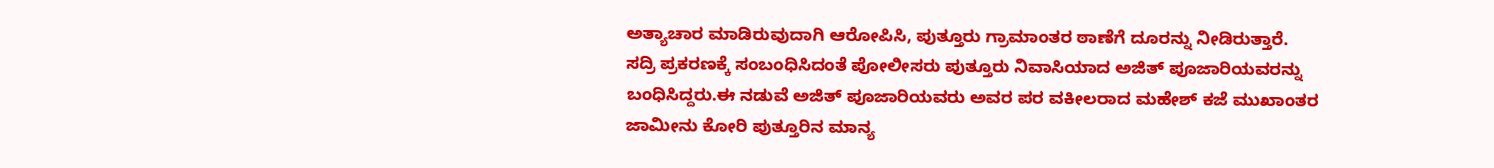ಅತ್ಯಾಚಾರ ಮಾಡಿರುವುದಾಗಿ ಆರೋಪಿಸಿ, ಪುತ್ತೂರು ಗ್ರಾಮಾಂತರ ಠಾಣೆಗೆ ದೂರನ್ನು ನೀಡಿರುತ್ತಾರೆ.
ಸದ್ರಿ ಪ್ರಕರಣಕ್ಕೆ ಸಂಬಂಧಿಸಿದಂತೆ ಪೋಲೀಸರು ಪುತ್ತೂರು ನಿವಾಸಿಯಾದ ಅಜಿತ್ ಪೂಜಾರಿಯವರನ್ನು ಬಂಧಿಸಿದ್ದರು.ಈ ನಡುವೆ ಅಜಿತ್ ಪೂಜಾರಿಯವರು ಅವರ ಪರ ವಕೀಲರಾದ ಮಹೇಶ್ ಕಜೆ ಮುಖಾಂತರ ಜಾಮೀನು ಕೋರಿ ಪುತ್ತೂರಿನ ಮಾನ್ಯ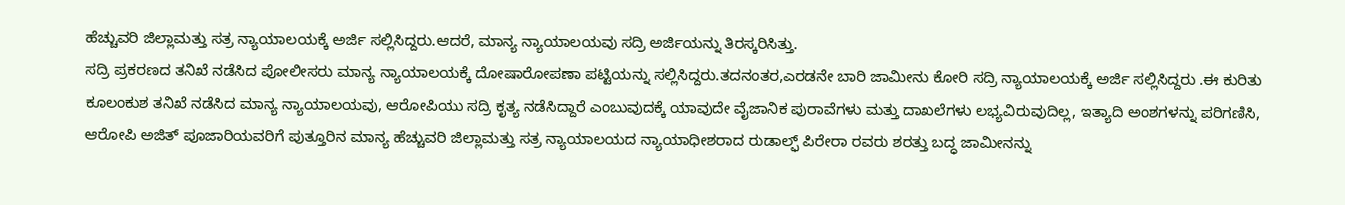ಹೆಚ್ಚುವರಿ ಜಿಲ್ಲಾಮತ್ತು ಸತ್ರ ನ್ಯಾಯಾಲಯಕ್ಕೆ ಅರ್ಜಿ ಸಲ್ಲಿಸಿದ್ದರು.ಆದರೆ, ಮಾನ್ಯ ನ್ಯಾಯಾಲಯವು ಸದ್ರಿ ಅರ್ಜಿಯನ್ನು ತಿರಸ್ಕರಿಸಿತ್ತು.
ಸದ್ರಿ ಪ್ರಕರಣದ ತನಿಖೆ ನಡೆಸಿದ ಪೋಲೀಸರು ಮಾನ್ಯ ನ್ಯಾಯಾಲಯಕ್ಕೆ ದೋಷಾರೋಪಣಾ ಪಟ್ಟಿಯನ್ನು ಸಲ್ಲಿಸಿದ್ದರು.ತದನಂತರ,ಎರಡನೇ ಬಾರಿ ಜಾಮೀನು ಕೋರಿ ಸದ್ರಿ ನ್ಯಾಯಾಲಯಕ್ಕೆ ಅರ್ಜಿ ಸಲ್ಲಿಸಿದ್ದರು .ಈ ಕುರಿತು ಕೂಲಂಕುಶ ತನಿಖೆ ನಡೆಸಿದ ಮಾನ್ಯ ನ್ಯಾಯಾಲಯವು, ಆರೋಪಿಯು ಸದ್ರಿ ಕೃತ್ಯ ನಡೆಸಿದ್ದಾರೆ ಎಂಬುವುದಕ್ಕೆ ಯಾವುದೇ ವೈಜಾನಿಕ ಪುರಾವೆಗಳು ಮತ್ತು ದಾಖಲೆಗಳು ಲಭ್ಯವಿರುವುದಿಲ್ಲ, ಇತ್ಯಾದಿ ಅಂಶಗಳನ್ನು ಪರಿಗಣಿಸಿ, ಆರೋಪಿ ಅಜಿತ್ ಪೂಜಾರಿಯವರಿಗೆ ಪುತ್ತೂರಿನ ಮಾನ್ಯ ಹೆಚ್ಚುವರಿ ಜಿಲ್ಲಾಮತ್ತು ಸತ್ರ ನ್ಯಾಯಾಲಯದ ನ್ಯಾಯಾಧೀಶರಾದ ರುಡಾಲ್ಫ್ ಪಿರೇರಾ ರವರು ಶರತ್ತು ಬದ್ಧ ಜಾಮೀನನ್ನು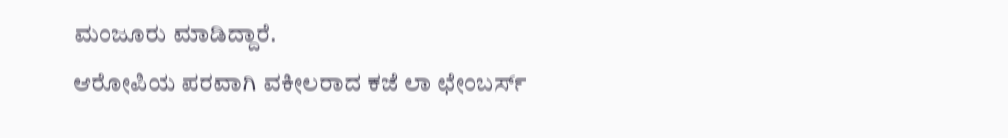ಮಂಜೂರು ಮಾಡಿದ್ದಾರೆ.
ಆರೋಪಿಯ ಪರವಾಗಿ ವಕೀಲರಾದ ಕಜೆ ಲಾ ಛೇಂಬರ್ಸ್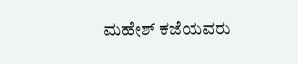ಮಹೇಶ್ ಕಜೆಯವರು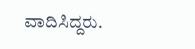ವಾದಿಸಿದ್ದರು.